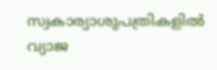സ്വകാര്യാശുപത്രികളിൽ വ്യാജ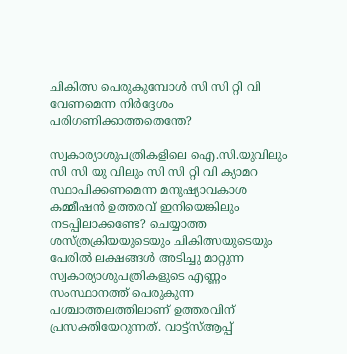ചികിത്സ പെരുകുമ്പോൾ സി സി റ്റി വി വേണമെന്ന നിർദ്ദേശം പരിഗണിക്കാത്തതെന്തേ?

സ്വകാര്യാശുപത്രികളിലെ ഐ.സി.യുവിലും സി സി യു വിലും സി സി റ്റി വി ക്യാമറ സ്ഥാപിക്കണമെന്ന മനുഷ്യാവകാശ കമ്മീഷൻ ഉത്തരവ് ഇനിയെങ്കിലും നടപ്പിലാക്കണ്ടേ? ചെയ്യാത്ത ശസ്ത്രക്രിയയുടെയും ചികിത്സയുടെയും പേരിൽ ലക്ഷങ്ങൾ അടിച്ചു മാറ്റുന്ന സ്വകാര്യാശുപത്രികളുടെ എണ്ണം സംസ്ഥാനത്ത് പെരുകുന്ന പശ്ചാത്തലത്തിലാണ് ഉത്തരവിന് പ്രസക്തിയേറുന്നത്. വാട്ട്സ്ആപ്പ്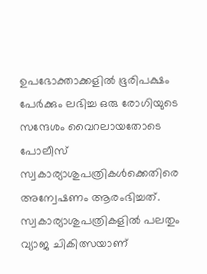ഉപഭോക്താക്കളിൽ ഭൂരിപക്ഷം പേർക്കും ലഭിച്ച ഒരു രോഗിയുടെ സന്ദേശം വൈറലായതോടെ പോലീസ് സ്വകാര്യാശുപത്രികൾക്കെതിരെ അന്വേഷണം ആരംഭിച്ചത്. സ്വകാര്യാശുപത്രികളിൽ പലതും വ്യാജ ചികിത്സയാണ്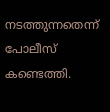നടത്തുന്നതെന്ന് പോലീസ് കണ്ടെത്തി.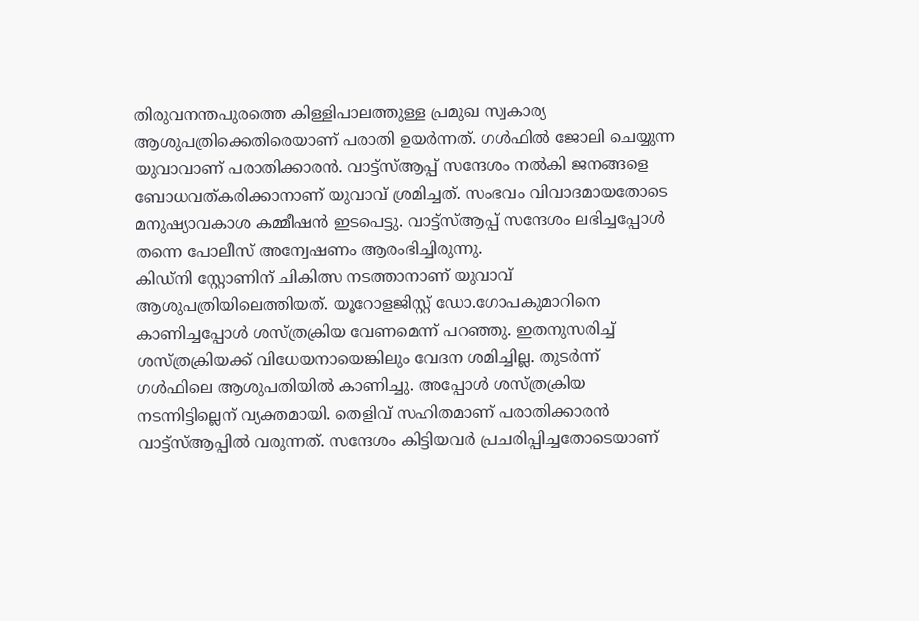തിരുവനന്തപുരത്തെ കിള്ളിപാലത്തുള്ള പ്രമുഖ സ്വകാര്യ ആശുപത്രിക്കെതിരെയാണ് പരാതി ഉയർന്നത്. ഗൾഫിൽ ജോലി ചെയ്യുന്ന യുവാവാണ് പരാതിക്കാരൻ. വാട്ട്സ്ആപ്പ് സന്ദേശം നൽകി ജനങ്ങളെ ബോധവത്കരിക്കാനാണ് യുവാവ് ശ്രമിച്ചത്. സംഭവം വിവാദമായതോടെ മനുഷ്യാവകാശ കമ്മീഷൻ ഇടപെട്ടു. വാട്ട്സ്ആപ്പ് സന്ദേശം ലഭിച്ചപ്പോൾ തന്നെ പോലീസ് അന്വേഷണം ആരംഭിച്ചിരുന്നു.
കിഡ്നി സ്റ്റോണിന് ചികിത്സ നടത്താനാണ് യുവാവ് ആശുപത്രിയിലെത്തിയത്. യൂറോളജിസ്റ്റ് ഡോ.ഗോപകുമാറിനെ കാണിച്ചപ്പോൾ ശസ്ത്രക്രിയ വേണമെന്ന് പറഞ്ഞു. ഇതനുസരിച്ച് ശസ്ത്രക്രിയക്ക് വിധേയനായെങ്കിലും വേദന ശമിച്ചില്ല. തുടർന്ന് ഗൾഫിലെ ആശുപതിയിൽ കാണിച്ചു. അപ്പോൾ ശസ്ത്രക്രിയ നടന്നിട്ടില്ലെന് വ്യക്തമായി. തെളിവ് സഹിതമാണ് പരാതിക്കാരൻ വാട്ട്സ്ആപ്പിൽ വരുന്നത്. സന്ദേശം കിട്ടിയവർ പ്രചരിപ്പിച്ചതോടെയാണ്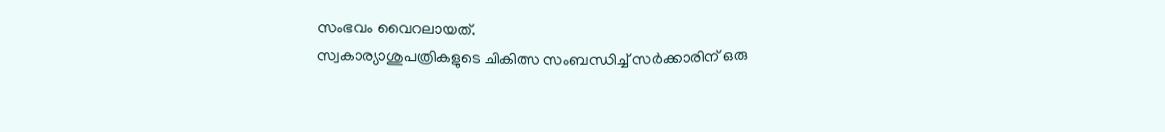സംഭവം വൈറലായത്.
സ്വകാര്യാശുപത്രികളുടെ ചികിത്സ സംബന്ധിച്ച് സർക്കാരിന് ഒരു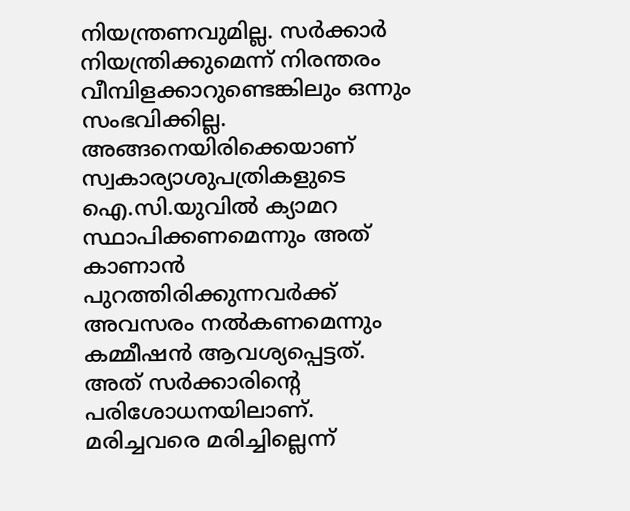നിയന്ത്രണവുമില്ല. സർക്കാർ നിയന്ത്രിക്കുമെന്ന് നിരന്തരം വീമ്പിളക്കാറുണ്ടെങ്കിലും ഒന്നും സംഭവിക്കില്ല. അങ്ങനെയിരിക്കെയാണ് സ്വകാര്യാശുപത്രികളുടെ ഐ.സി.യുവിൽ ക്യാമറ സ്ഥാപിക്കണമെന്നും അത് കാണാൻ പുറത്തിരിക്കുന്നവർക്ക് അവസരം നൽകണമെന്നും കമ്മീഷൻ ആവശ്യപ്പെട്ടത്. അത് സർക്കാരിന്റെ പരിശോധനയിലാണ്.
മരിച്ചവരെ മരിച്ചില്ലെന്ന്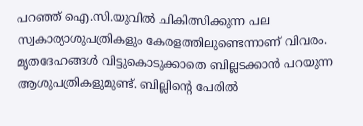പറഞ്ഞ് ഐ.സി.യുവിൽ ചികിത്സിക്കുന്ന പല സ്വകാര്യാശുപത്രികളും കേരളത്തിലുണ്ടെന്നാണ് വിവരം. മൃതദേഹങ്ങൾ വിട്ടുകൊടുക്കാതെ ബില്ലടക്കാൻ പറയുന്ന ആശുപത്രികളുമുണ്ട്. ബില്ലിന്റെ പേരിൽ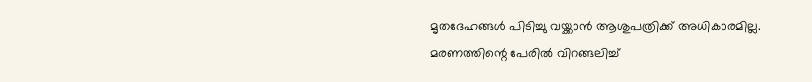മൃതദേഹങ്ങൾ പിടിച്ചു വയ്ക്കാൻ ആശുപത്രിക്ക് അധികാരമില്ല. മരണത്തിന്റെ പേരിൽ വിറങ്ങലിച്ച്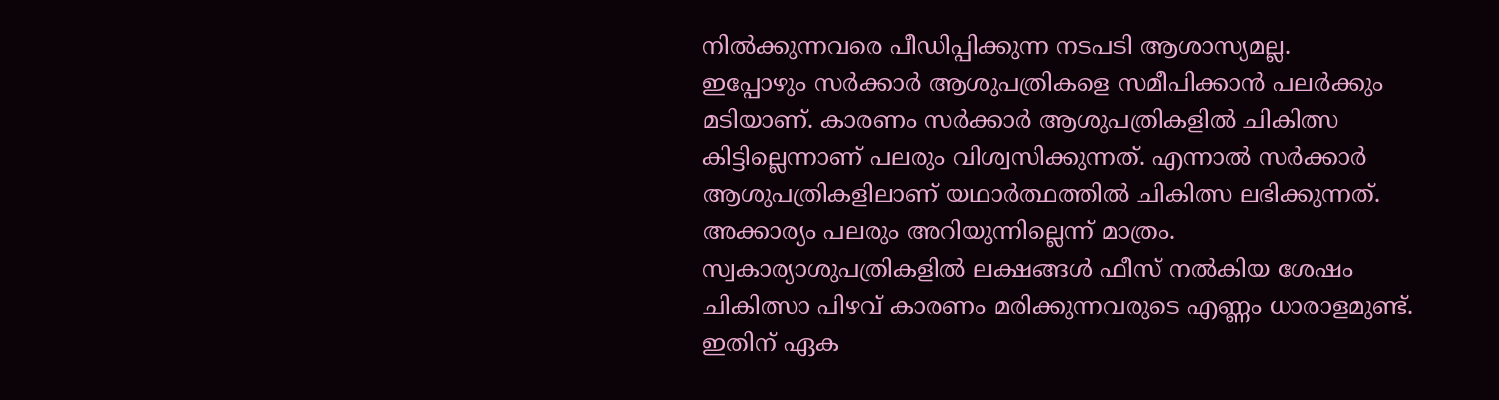നിൽക്കുന്നവരെ പീഡിപ്പിക്കുന്ന നടപടി ആശാസ്യമല്ല.
ഇപ്പോഴും സർക്കാർ ആശുപത്രികളെ സമീപിക്കാൻ പലർക്കും മടിയാണ്. കാരണം സർക്കാർ ആശുപത്രികളിൽ ചികിത്സ കിട്ടില്ലെന്നാണ് പലരും വിശ്വസിക്കുന്നത്. എന്നാൽ സർക്കാർ ആശുപത്രികളിലാണ് യഥാർത്ഥത്തിൽ ചികിത്സ ലഭിക്കുന്നത്. അക്കാര്യം പലരും അറിയുന്നില്ലെന്ന് മാത്രം. സ്വകാര്യാശുപത്രികളിൽ ലക്ഷങ്ങൾ ഫീസ് നൽകിയ ശേഷം ചികിത്സാ പിഴവ് കാരണം മരിക്കുന്നവരുടെ എണ്ണം ധാരാളമുണ്ട്. ഇതിന് ഏക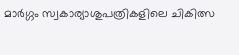മാർഗ്ഗം സ്വകാര്യാശുപത്രികളിലെ ചികിത്സ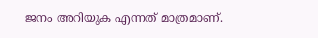ജനം അറിയുക എന്നത് മാത്രമാണ്.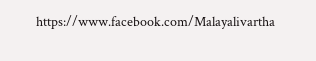https://www.facebook.com/Malayalivartha